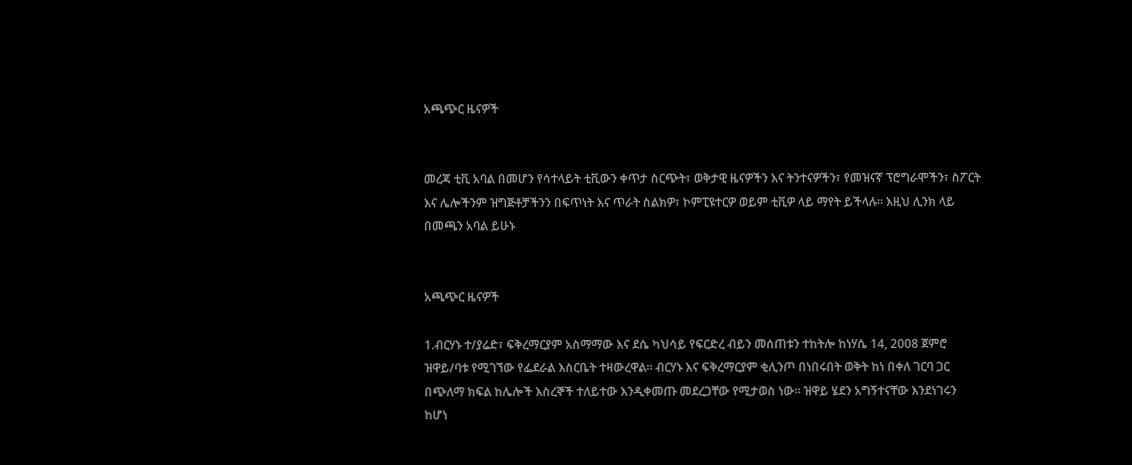አጫጭር ዜናዎች


መረጃ ቲቪ አባል በመሆን የሳተላይት ቲቪውን ቀጥታ ስርጭት፣ ወቅታዊ ዜናዎችን እና ትንተናዎችን፣ የመዝናኛ ፕሮግራሞችን፣ ስፖርት እና ሌሎችንም ዝግጅቶቻችንን በፍጥነት እና ጥራት ስልክዎ፣ ኮምፒዩተርዎ ወይም ቲቪዎ ላይ ማየት ይችላሉ። እዚህ ሊንክ ላይ በመጫን አባል ይሁኑ


አጫጭር ዜናዎች

1.ብርሃኑ ተ/ያሬድ፣ ፍቅረማርያም አስማማው እና ደሴ ካህሳይ የፍርድረ ብይን መሰጠቱን ተከትሎ ከነሃሴ 14, 2008 ጀምሮ ዝዋይ/ባቱ የሚገኘው የፌደራል እስርቤት ተዛውረዋል። ብርሃኑ እና ፍቅረማርያም ቂሊንጦ በነበሩበት ወቅት ከነ በቀለ ገርባ ጋር በጭለማ ክፍል ከሌሎች እስረኞች ተለይተው እንዲቀመጡ መደረጋቸው የሚታወስ ነው። ዝዋይ ሄደን አግኝተናቸው እንደነገሩን ከሆነ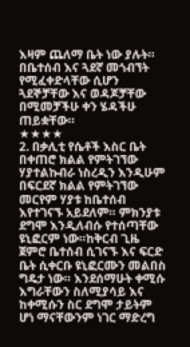እዛም ጨለማ ቤት ነው ያሉት። በቤተሰብ እና ጓደኛ መጎብኘት የሚፈቀድላቸው ሲሆን ጓደኞቻቸው እና ወዳጆቻቸው በሚመቻችሁ ቀን ሄዳችሁ ጠይቋቸው።
★★★★
2. በቃሊቲ የሴቶች እስር ቤት በቀጠሮ ክልል የምትገኘው ሃያተልኩብራ ነስረዲን እንዲሁም በፍርደኛ ክልል የምትገኘው መርየም ሃያቱ ከቤተሰብ እየተገናኙ አይደለም። ምክንያቱ ደግሞ እንዲለብሱ የተሰጣቸው ዩኒፎርም ነው።ከቅርብ ጊዜ ጀምሮ ቤተሰብ ሲገናኙ እና ፍርድ ቤት ሲቀርቡ ዩኒፎርሙን መልበስ ግዴታ ነው። እንደሰማሁት ቀሚሱ እግራቸውን ስለሚያሳይ እና ከቀሚሱን ስር ደግሞ ታይትም ሆነ ማናቸውንም ነገር ማድረግ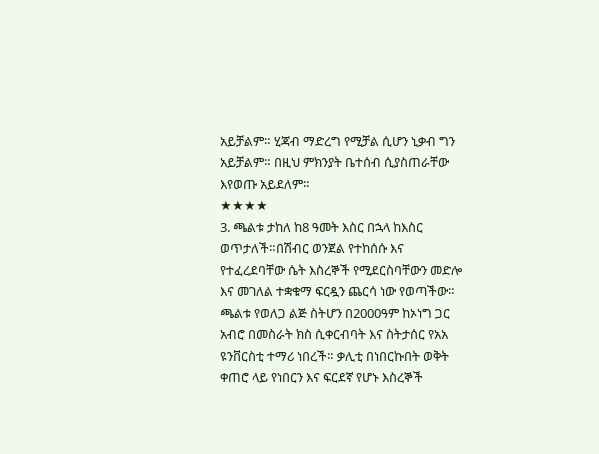አይቻልም። ሂጃብ ማድረግ የሚቻል ሲሆን ኒቃብ ግን አይቻልም። በዚህ ምክንያት ቤተሰብ ሲያስጠራቸው እየወጡ አይደለም።
★★★★
3. ጫልቱ ታከለ ከ8 ዓመት እስር በኋላ ከእስር ወጥታለች።በሽብር ወንጀል የተከሰሱ እና የተፈረደባቸው ሴት እስረኞች የሚደርስባቸውን መድሎ እና መገለል ተቋቁማ ፍርዷን ጨርሳ ነው የወጣችው። ጫልቱ የወለጋ ልጅ ስትሆን በ2000ዓም ከኦነግ ጋር አብሮ በመስራት ክስ ሲቀርብባት እና ስትታሰር የአአ ዩንቨርስቲ ተማሪ ነበረች። ቃሊቲ በነበርኩበት ወቅት ቀጠሮ ላይ የነበርን እና ፍርደኛ የሆኑ እስረኞች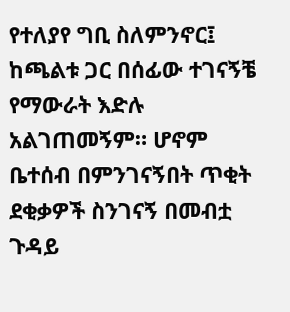የተለያየ ግቢ ስለምንኖር፤ ከጫልቱ ጋር በሰፊው ተገናኝቼ የማውራት እድሉ አልገጠመኝም። ሆኖም ቤተሰብ በምንገናኝበት ጥቂት ደቂቃዎች ስንገናኝ በመብቷ ጉዳይ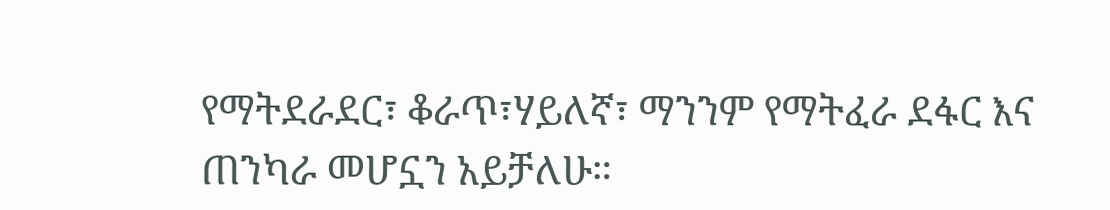የማትደራደር፣ ቆራጥ፣ሃይለኛ፣ ማንንም የማትፈራ ደፋር እና ጠንካራ መሆኗን አይቻለሁ።